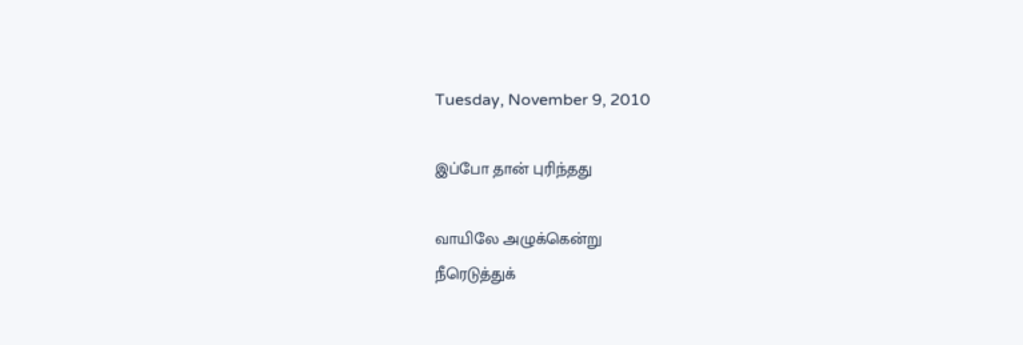Tuesday, November 9, 2010

இப்போ தான் புரிந்தது

வாயிலே அழுக்கென்று
நீரெடுத்துக்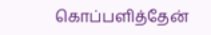கொப்பளித்தேன்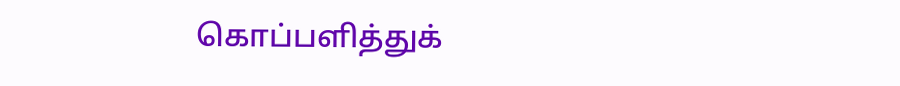கொப்பளித்துக்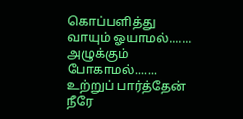கொப்பளித்து
வாயும் ஓயாமல்.......
அழுக்கும் போகாமல்.......
உற்றுப் பார்த்தேன்
நீரே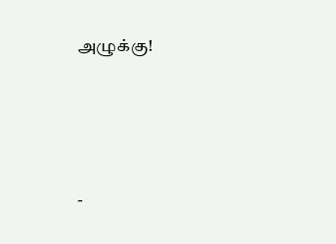அழுக்கு!





-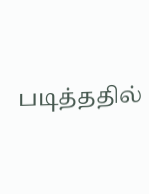படித்ததில்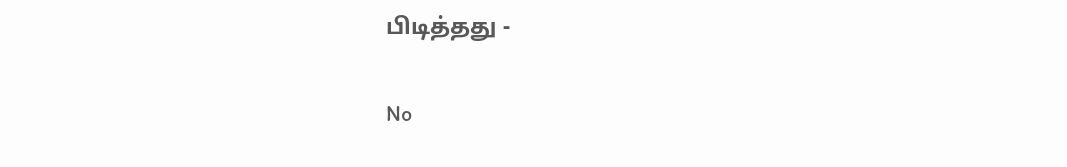பிடித்தது -

No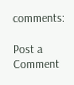comments:

Post a Comment